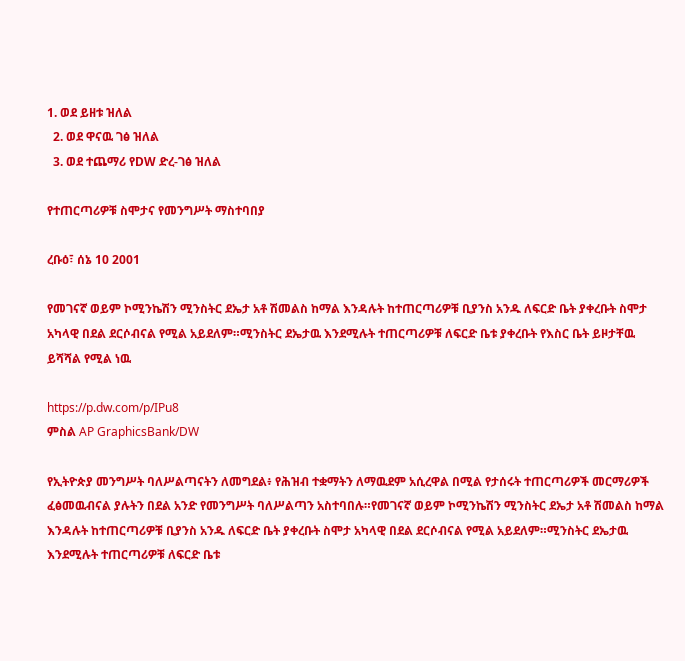1. ወደ ይዘቱ ዝለል
  2. ወደ ዋናዉ ገፅ ዝለል
  3. ወደ ተጨማሪ የDW ድረ-ገፅ ዝለል

የተጠርጣሪዎቹ ስሞታና የመንግሥት ማስተባበያ

ረቡዕ፣ ሰኔ 10 2001

የመገናኛ ወይም ኮሚንኬሽን ሚንስትር ደኤታ አቶ ሽመልስ ከማል እንዳሉት ከተጠርጣሪዎቹ ቢያንስ አንዱ ለፍርድ ቤት ያቀረቡት ስሞታ አካላዊ በደል ደርሶብናል የሚል አይደለም።ሚንስትር ደኤታዉ እንደሚሉት ተጠርጣሪዎቹ ለፍርድ ቤቱ ያቀረቡት የእስር ቤት ይዞታቸዉ ይሻሻል የሚል ነዉ

https://p.dw.com/p/IPu8
ምስል AP GraphicsBank/DW

የኢትዮጵያ መንግሥት ባለሥልጣናትን ለመግደል፥ የሕዝብ ተቋማትን ለማዉደም አሲረዋል በሚል የታሰሩት ተጠርጣሪዎች መርማሪዎች ፈፅመዉብናል ያሉትን በደል አንድ የመንግሥት ባለሥልጣን አስተባበሉ።የመገናኛ ወይም ኮሚንኬሽን ሚንስትር ደኤታ አቶ ሽመልስ ከማል እንዳሉት ከተጠርጣሪዎቹ ቢያንስ አንዱ ለፍርድ ቤት ያቀረቡት ስሞታ አካላዊ በደል ደርሶብናል የሚል አይደለም።ሚንስትር ደኤታዉ እንደሚሉት ተጠርጣሪዎቹ ለፍርድ ቤቱ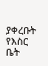ያቀረቡት የእስር ቤት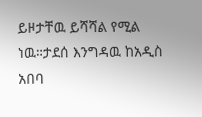ይዞታቸዉ ይሻሻል የሚል ነዉ።ታደሰ እንግዳዉ ከአዲስ አበባ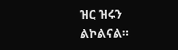ዝር ዝሩን ልኮልናል።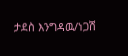ታደስ እንግዳዉ/ነጋሽ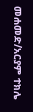መሐመድ/አርያም ተክሌ